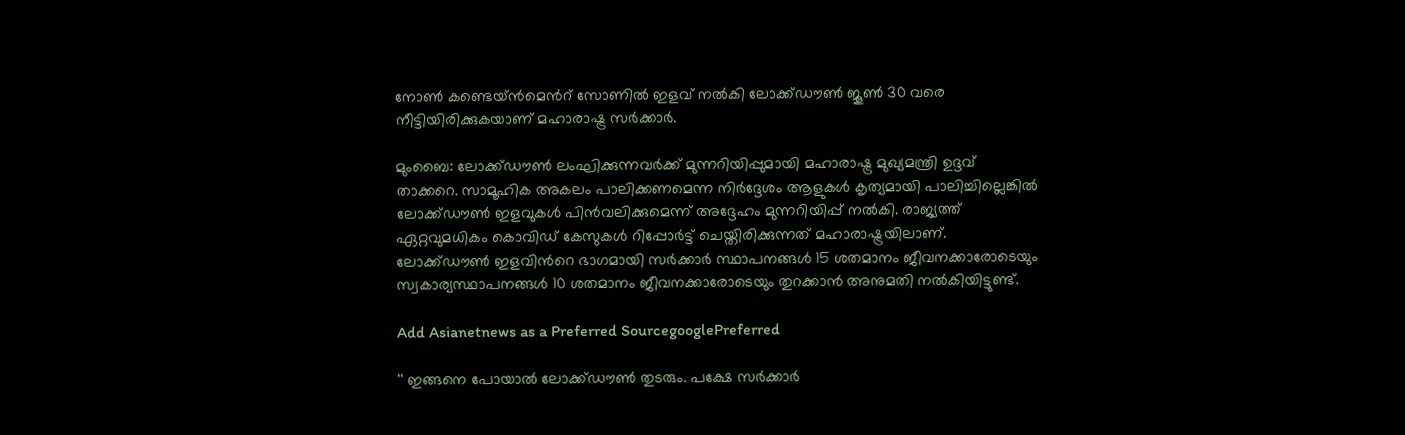നോണ്‍ കണ്ടെയ്ന്‍മെന്‍റ് സോണില്‍ ഇളവ് നല്‍കി ലോക്ക്ഡൗണ്‍ ജൂണ്‍ 30 വരെ നീട്ടിയിരിക്കുകയാണ് മഹാരാഷ്ട്ര സര്‍ക്കാര്‍.

മുംബൈ: ലോക്ക്ഡൗണ്‍ ലംഘിക്കുന്നവര്‍ക്ക് മുന്നറിയിപ്പുമായി മഹാരാഷ്ട്ര മുഖ്യമന്ത്രി ഉദ്ദവ് താക്കറെ. സാമൂഹിക അകലം പാലിക്കണമെന്ന നിര്‍ദ്ദേശം ആളുകള്‍ കൃത്യമായി പാലിച്ചില്ലെങ്കില്‍ ലോക്ക്ഡൗണ്‍ ഇളവുകള്‍ പിന്‍വലിക്കുമെന്ന് അദ്ദേഹം മുന്നറിയിപ്പ് നല്‍കി. രാജ്യത്ത് ഏറ്റവുമധികം കൊവിഡ് കേസുകള്‍ റിപ്പോര്‍ട്ട് ചെയ്തിരിക്കുന്നത് മഹാരാഷ്ട്രയിലാണ്. ലോക്ക്ഡൗണ്‍ ഇളവിന്‍റെ ഭാഗമായി സര്‍ക്കാര്‍ സ്ഥാപനങ്ങള്‍ 15 ശതമാനം ജീവനക്കാരോടെയും സ്വകാര്യസ്ഥാപനങ്ങള്‍ 10 ശതമാനം ജീവനക്കാരോടെയും തുറക്കാന്‍ അനുമതി നല്‍കിയിട്ടുണ്ട്.

Add Asianetnews as a Preferred SourcegooglePreferred

'' ഇങ്ങനെ പോയാല്‍ ലോക്ക്ഡൗണ്‍ തുടരും. പക്ഷേ സര്‍ക്കാര്‍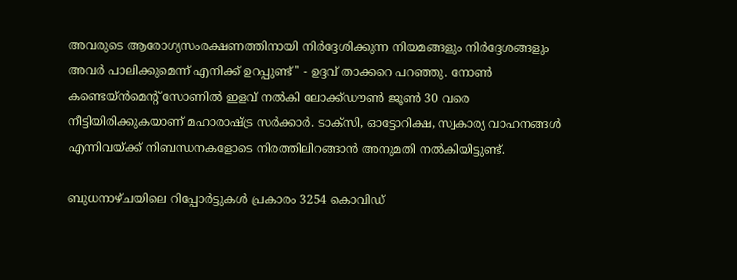അവരുടെ ആരോഗ്യസംരക്ഷണത്തിനായി നിര്‍ദ്ദേശിക്കുന്ന നിയമങ്ങളും നിര്‍ദ്ദേശങ്ങളും അവര്‍ പാലിക്കുമെന്ന് എനിക്ക് ഉറപ്പുണ്ട്'' - ഉദ്ദവ് താക്കറെ പറഞ്ഞു. നോണ്‍ കണ്ടെയ്ന്‍മെന്‍റ് സോണില്‍ ഇളവ് നല്‍കി ലോക്ക്ഡൗണ്‍ ജൂണ്‍ 30 വരെ നീട്ടിയിരിക്കുകയാണ് മഹാരാഷ്ട്ര സര്‍ക്കാര്‍. ടാക്സി, ഓട്ടോറിക്ഷ, സ്വകാര്യ വാഹനങ്ങള്‍ എന്നിവയ്ക്ക് നിബന്ധനകളോടെ നിരത്തിലിറങ്ങാന്‍ അനുമതി നല്‍കിയിട്ടുണ്ട്.

ബുധനാഴ്ചയിലെ റിപ്പോര്‍ട്ടുകള്‍ പ്രകാരം 3254 കൊവിഡ്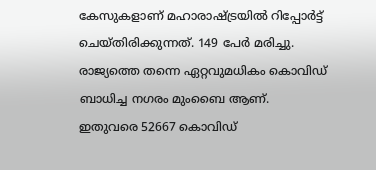കേസുകളാണ് മഹാരാഷ്ട്രയില്‍ റിപ്പോര്‍ട്ട് ചെയ്തിരിക്കുന്നത്. 149 പേര്‍ മരിച്ചു. രാജ്യത്തെ തന്നെ ഏറ്റവുമധികം കൊവിഡ് ബാധിച്ച നഗരം മുംബൈ ആണ്. ഇതുവരെ 52667 കൊവിഡ്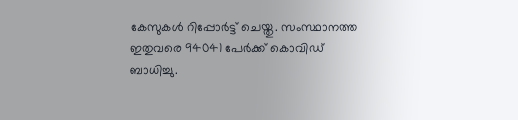കേസുകള്‍ റിപ്പോര്‍ട്ട് ചെയ്തു. സംസ്ഥാനത്ത ഇതുവരെ 94041 പേര്‍ക്ക് കൊവിഡ് ബാധിച്ചു.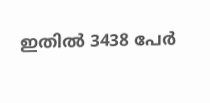ഇതില്‍ 3438 പേര്‍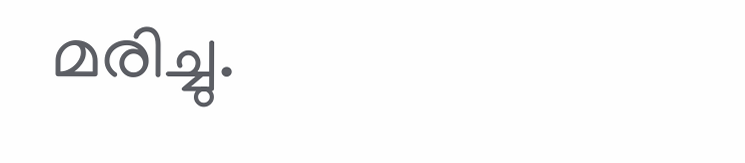മരിച്ചു.